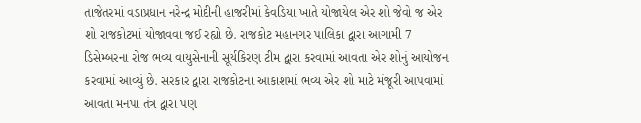તાજેતરમાં વડાપ્રધાન નરેન્દ્ર મોદીની હાજરીમાં કેવડિયા ખાતે યોજાયેલ એર શો જેવો જ એર શો રાજકોટમાં યોજાવવા જઈ રહ્યો છે. રાજકોટ મહાનગર પાલિકા દ્વારા આગામી 7 ડિસેમ્બરના રોજ ભવ્ય વાયુસેનાની સૂર્યકિરણ ટીમ દ્વારા કરવામાં આવતા એર શોનું આયોજન કરવામાં આવ્યું છે. સરકાર દ્વારા રાજકોટના આકાશમાં ભવ્ય એર શો માટે મંજૂરી આપવામાં આવતા મનપા તંત્ર દ્વારા પણ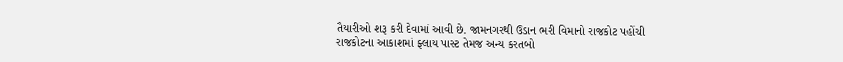તૈયારીઓ શરૂ કરી દેવામાં આવી છે. જામનગરથી ઉડાન ભરી વિમાનો રાજકોટ પહોંચી રાજકોટના આકાશમાં ફ્લાય પાસ્ટ તેમજ અન્ય કરતબો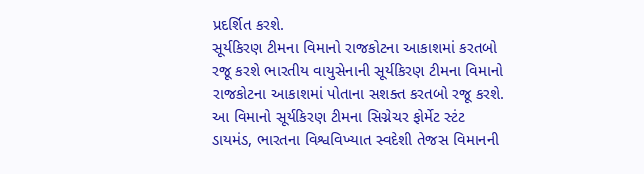પ્રદર્શિત કરશે.
સૂર્યકિરણ ટીમના વિમાનો રાજકોટના આકાશમાં કરતબો રજૂ કરશે ભારતીય વાયુસેનાની સૂર્યકિરણ ટીમના વિમાનો રાજકોટના આકાશમાં પોતાના સશક્ત કરતબો રજૂ કરશે. આ વિમાનો સૂર્યકિરણ ટીમના સિગ્નેચર ફોર્મેટ સ્ટંટ ડાયમંડ, ભારતના વિશ્વવિખ્યાત સ્વદેશી તેજસ વિમાનની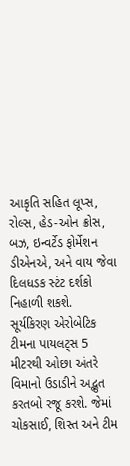આકૃતિ સહિત લૂપ્સ, રોલ્સ, હેડ-ઓન ક્રોસ, બઝ, ઇન્વર્ટેડ ફોર્મેશન ડીએનએ, અને વાય જેવા દિલધડક સ્ટંટ દર્શકો નિહાળી શકશે.
સૂર્યકિરણ એરોબેટિક ટીમના પાયલટ્સ 5 મીટરથી ઓછા અંતરે વિમાનો ઉડાડીને અદ્ભુત કરતબો રજૂ કરશે. જેમાં ચોકસાઈ, શિસ્ત અને ટીમ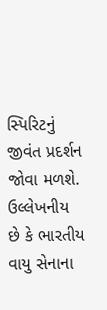સ્પિરિટનું જીવંત પ્રદર્શન જોવા મળશે. ઉલ્લેખનીય છે કે ભારતીય વાયુ સેનાના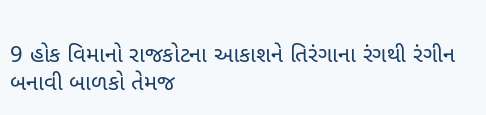9 હોક વિમાનો રાજકોટના આકાશને તિરંગાના રંગથી રંગીન બનાવી બાળકો તેમજ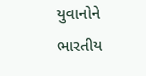યુવાનોને ભારતીય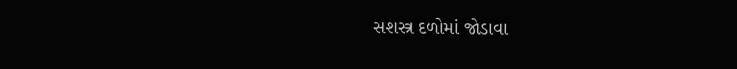સશસ્ત્ર દળોમાં જોડાવા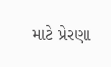માટે પ્રેરણા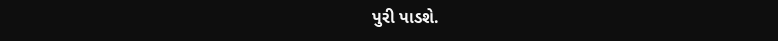પુરી પાડશે.